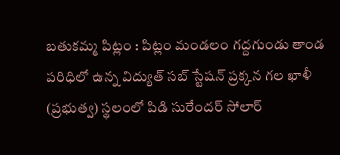బతుకమ్మ పిట్లం : పిట్లం మండలం గద్దగుండు తాండ పరిధిలో ఉన్న విద్యుత్ సబ్ స్టేషన్ ప్రక్కన గల ఖాళీ (ప్రభుత్వ) స్థలంలో పిడి సురేందర్ సోలార్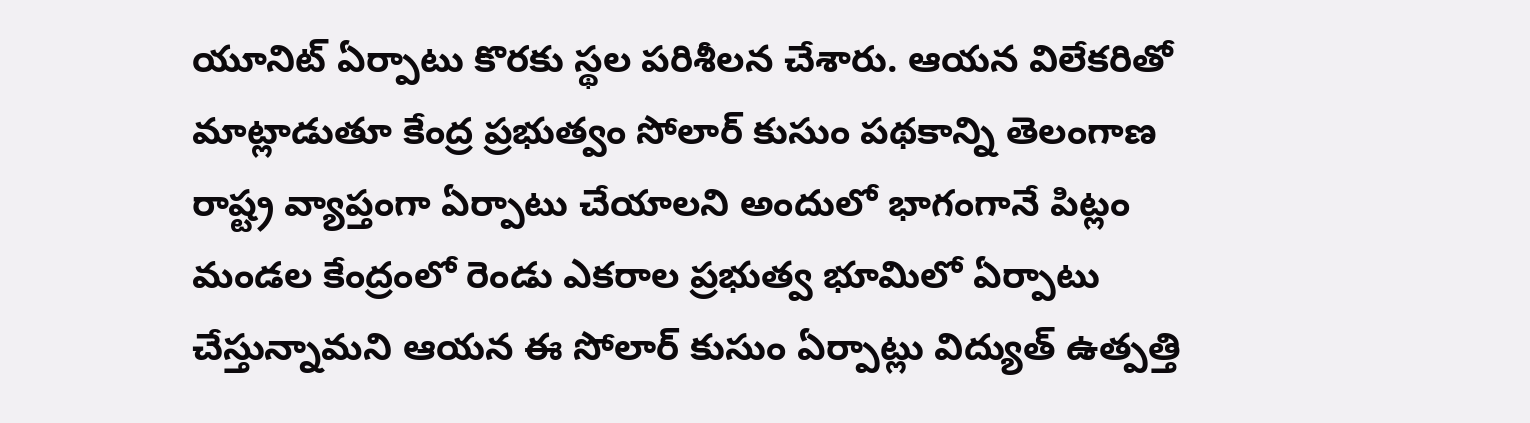యూనిట్ ఏర్పాటు కొరకు స్థల పరిశీలన చేశారు. ఆయన విలేకరితో మాట్లాడుతూ కేంద్ర ప్రభుత్వం సోలార్ కుసుం పథకాన్ని తెలంగాణ రాష్ట్ర వ్యాప్తంగా ఏర్పాటు చేయాలని అందులో భాగంగానే పిట్లం మండల కేంద్రంలో రెండు ఎకరాల ప్రభుత్వ భూమిలో ఏర్పాటు చేస్తున్నామని ఆయన ఈ సోలార్ కుసుం ఏర్పాట్లు విద్యుత్ ఉత్పత్తి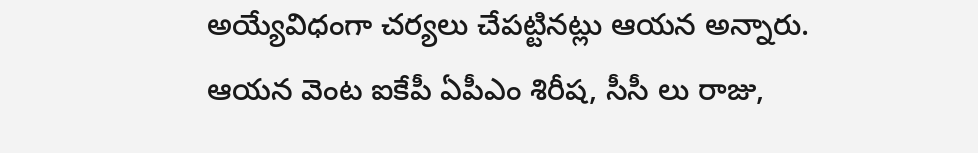అయ్యేవిధంగా చర్యలు చేపట్టినట్లు ఆయన అన్నారు. ఆయన వెంట ఐకేపీ ఏపీఎం శిరీష, సీసీ లు రాజు,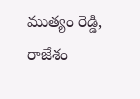ముత్యం రెడ్డి, రాజేశం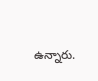ఉన్నారు.